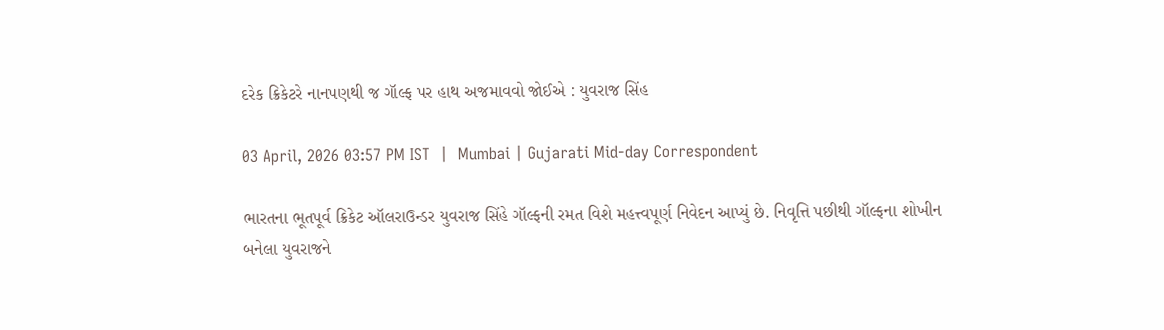દરેક ક્રિકેટરે નાનપણથી જ ગૉલ્ફ પર હાથ અજમાવવો જોઈએ : યુવરાજ સિંહ

03 April, 2026 03:57 PM IST  |  Mumbai | Gujarati Mid-day Correspondent

ભારતના ભૂતપૂર્વ ક્રિકેટ ઑલરાઉન્ડર યુવરાજ સિંહે ગૉલ્ફની રમત વિશે મહત્ત્વપૂર્ણ નિવેદન આપ્યું છે. નિવૃત્તિ પછીથી ગૉલ્ફના શોખીન બનેલા યુવરાજને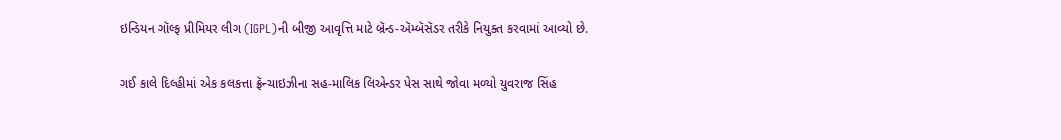ઇન્ડિયન ગૉલ્ફ પ્રીમિયર લીગ (IGPL)ની બીજી આવૃત્તિ માટે બ્રૅન્ડ-ઍમ્બૅસૅડર તરીકે નિયુક્ત કરવામાં આવ્યો છે.

ગઈ કાલે દિલ્હીમાં એક કલકત્તા ફ્રૅન્ચાઇઝીના સહ-માલિક લિએન્ડર પેસ સાથે જોવા મળ્યો યુવરાજ સિંહ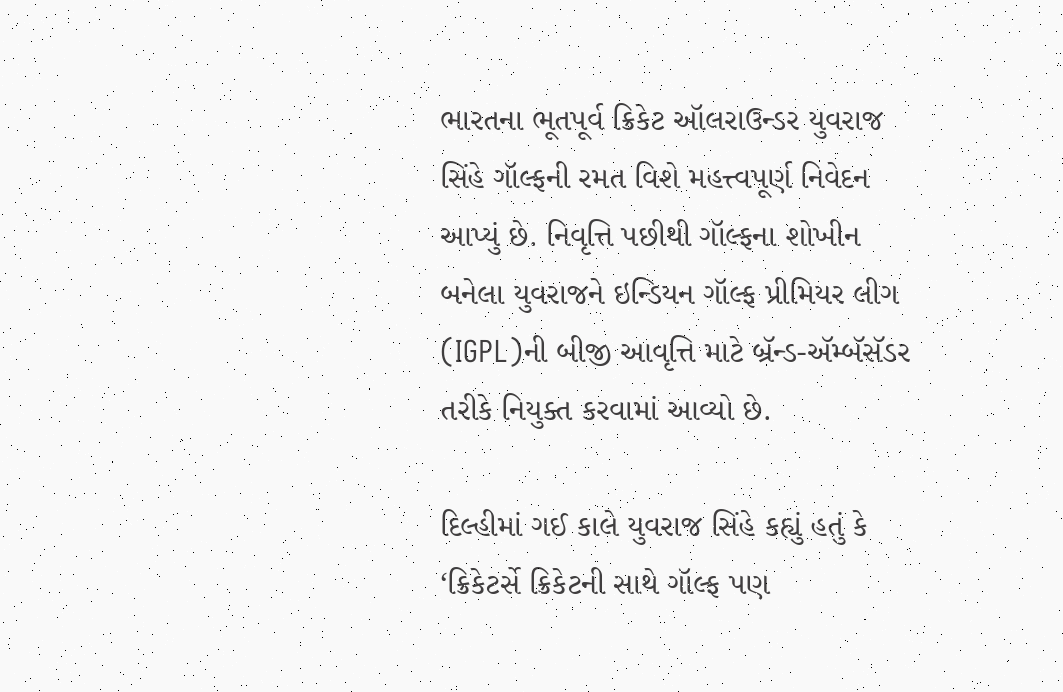ભારતના ભૂતપૂર્વ ક્રિકેટ ઑલરાઉન્ડર યુવરાજ સિંહે ગૉલ્ફની રમત વિશે મહત્ત્વપૂર્ણ નિવેદન આપ્યું છે. નિવૃત્તિ પછીથી ગૉલ્ફના શોખીન બનેલા યુવરાજને ઇન્ડિયન ગૉલ્ફ પ્રીમિયર લીગ (IGPL)ની બીજી આવૃત્તિ માટે બ્રૅન્ડ-ઍમ્બૅસૅડર તરીકે નિયુક્ત કરવામાં આવ્યો છે.

દિલ્હીમાં ગઈ કાલે યુવરાજ સિંહે કહ્યું હતું કે ‘ક્રિકેટર્સે ક્રિકેટની સાથે ગૉલ્ફ પણ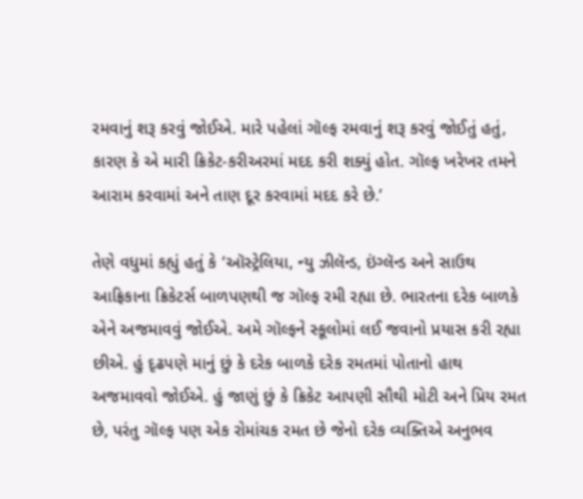રમવાનું શરૂ કરવું જોઈએ. મારે પહેલાં ગૉલ્ફ રમવાનું શરૂ કરવું જોઈતું હતું, કારણ કે એ મારી ક્રિકેટ-કરીઅરમાં મદદ કરી શક્યું હોત. ગૉલ્ફ ખરેખર તમને આરામ કરવામાં અને તાણ દૂર કરવામાં મદદ કરે છે.’

તેણે વધુમાં કહ્યું હતું કે ‘ઑસ્ટ્રેલિયા, ન્યુ ઝીલૅન્ડ, ઇંગ્લૅન્ડ અને સાઉથ આફ્રિકાના ક્રિકેટર્સ બાળપણથી જ ગૉલ્ફ રમી રહ્યા છે. ભારતના દરેક બાળકે એને અજમાવવું જોઈએ. અમે ગૉલ્ફને સ્કૂલોમાં લઈ જવાનો પ્રયાસ કરી રહ્યા છીએ. હું દૃઢપણે માનું છું કે દરેક બાળકે દરેક રમતમાં પોતાનો હાથ અજમાવવો જોઈએ. હું જાણું છું કે ક્રિકેટ આપણી સૌથી મોટી અને પ્રિય રમત છે, પરંતુ ગૉલ્ફ પણ એક રોમાંચક રમત છે જેનો દરેક વ્યક્તિએ અનુભવ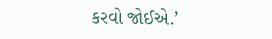કરવો જોઈએ.’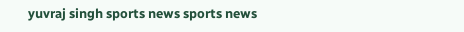yuvraj singh sports news sports news